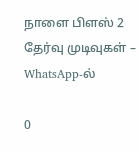நாளை பிளஸ் 2 தேர்வு முடிவுகள் – WhatsApp-ல்

0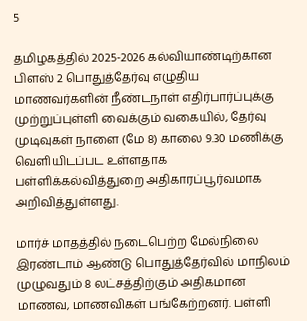5

தமிழகத்தில் 2025-2026 கல்வியாண்டிற்கான பிளஸ் 2 பொதுத்தேர்வு எழுதிய மாணவர்களின் நீண்டநாள் எதிர்பார்ப்புக்கு முற்றுப்புள்ளி வைக்கும் வகையில், தேர்வு முடிவுகள் நாளை (மே 8) காலை 9.30 மணிக்கு வெளியிடப்பட உள்ளதாக பள்ளிக்கல்வித்துறை அதிகாரப்பூர்வமாக அறிவித்துள்ளது.

மார்ச் மாதத்தில் நடைபெற்ற மேல்நிலை இரண்டாம் ஆண்டு பொதுத்தேர்வில் மாநிலம் முழுவதும் 8 லட்சத்திற்கும் அதிகமான மாணவ, மாணவிகள் பங்கேற்றனர். பள்ளி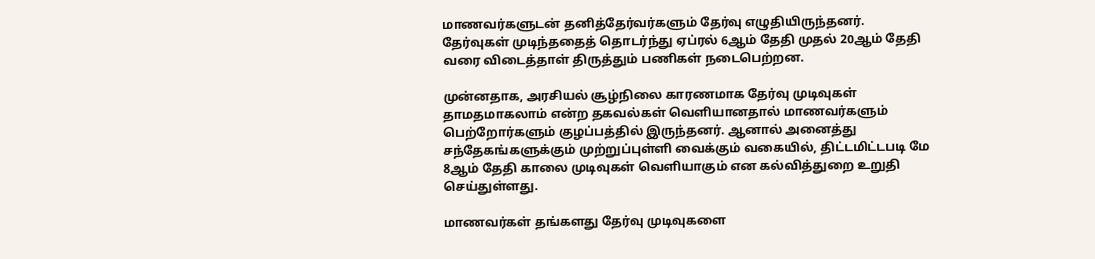மாணவர்களுடன் தனித்தேர்வர்களும் தேர்வு எழுதியிருந்தனர். தேர்வுகள் முடிந்ததைத் தொடர்ந்து ஏப்ரல் 6ஆம் தேதி முதல் 20ஆம் தேதி வரை விடைத்தாள் திருத்தும் பணிகள் நடைபெற்றன.

முன்னதாக, அரசியல் சூழ்நிலை காரணமாக தேர்வு முடிவுகள் தாமதமாகலாம் என்ற தகவல்கள் வெளியானதால் மாணவர்களும் பெற்றோர்களும் குழப்பத்தில் இருந்தனர். ஆனால் அனைத்து சந்தேகங்களுக்கும் முற்றுப்புள்ளி வைக்கும் வகையில், திட்டமிட்டபடி மே 8ஆம் தேதி காலை முடிவுகள் வெளியாகும் என கல்வித்துறை உறுதி செய்துள்ளது.

மாணவர்கள் தங்களது தேர்வு முடிவுகளை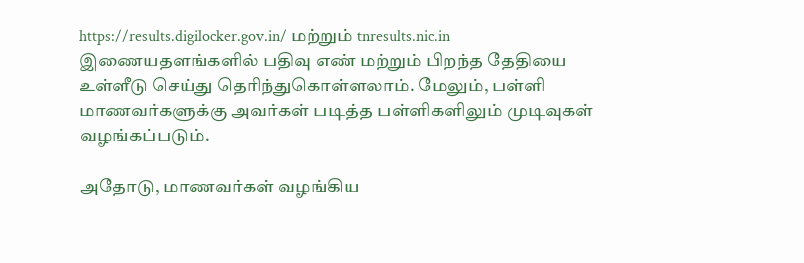https://results.digilocker.gov.in/ மற்றும் tnresults.nic.in இணையதளங்களில் பதிவு எண் மற்றும் பிறந்த தேதியை உள்ளீடு செய்து தெரிந்துகொள்ளலாம். மேலும், பள்ளி மாணவர்களுக்கு அவர்கள் படித்த பள்ளிகளிலும் முடிவுகள் வழங்கப்படும்.

அதோடு, மாணவர்கள் வழங்கிய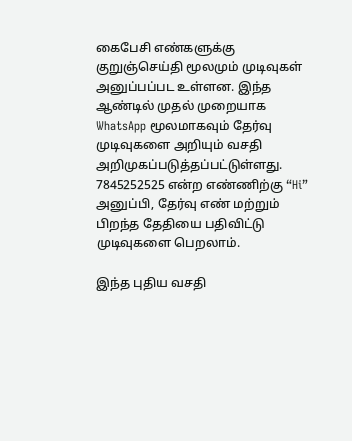கைபேசி எண்களுக்கு குறுஞ்செய்தி மூலமும் முடிவுகள் அனுப்பப்பட உள்ளன. இந்த ஆண்டில் முதல் முறையாக WhatsApp மூலமாகவும் தேர்வு முடிவுகளை அறியும் வசதி அறிமுகப்படுத்தப்பட்டுள்ளது. 7845252525 என்ற எண்ணிற்கு “Hi” அனுப்பி, தேர்வு எண் மற்றும் பிறந்த தேதியை பதிவிட்டு முடிவுகளை பெறலாம்.

இந்த புதிய வசதி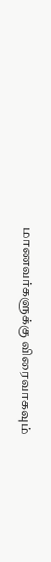மாணவர்களுக்கு விரைவாகவும்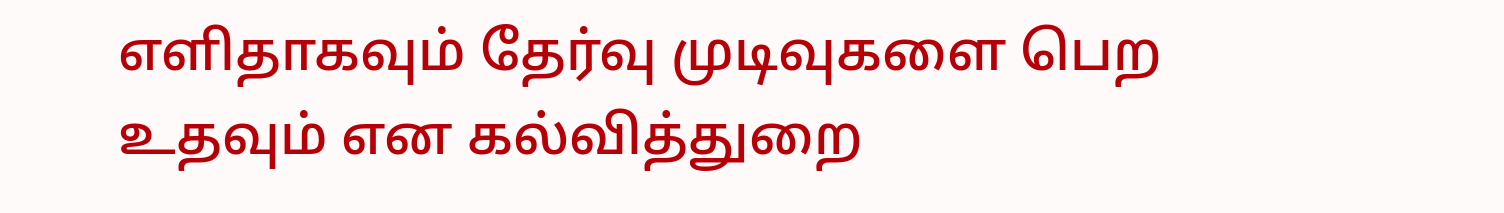எளிதாகவும் தேர்வு முடிவுகளை பெற உதவும் என கல்வித்துறை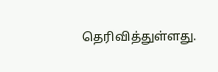தெரிவித்துள்ளது.